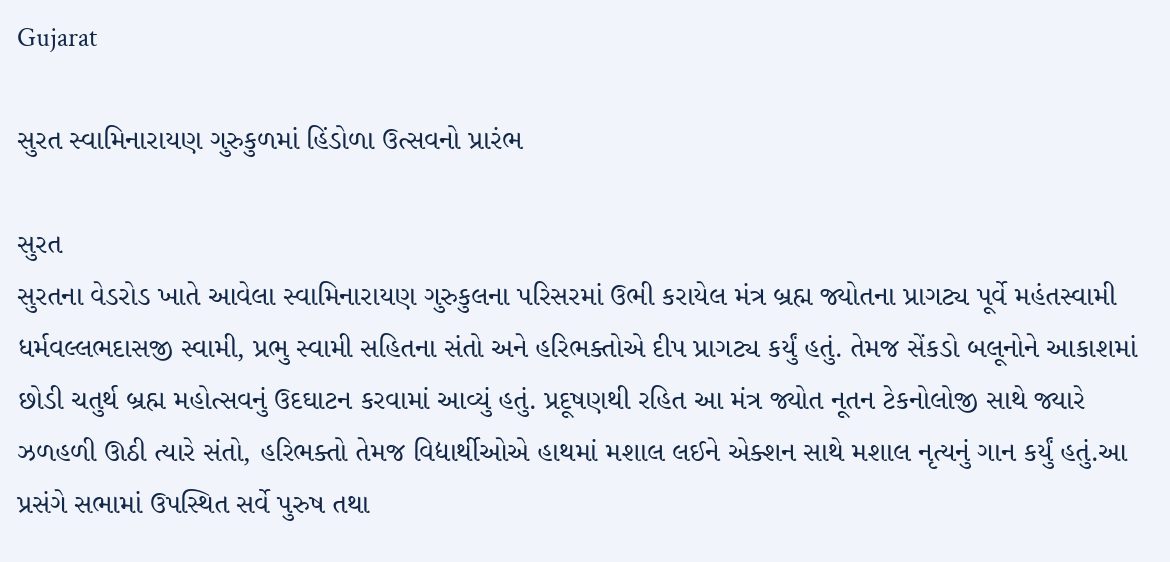Gujarat

સુરત સ્વામિનારાયણ ગુરુકુળમાં હિંડોળા ઉત્સવનો પ્રારંભ

સુરત
સુરતના વેડરોડ ખાતે આવેલા સ્વામિનારાયણ ગુરુકુલના પરિસરમાં ઉભી કરાયેલ મંત્ર બ્રહ્મ જ્યોતના પ્રાગટ્ય પૂર્વે મહંતસ્વામી ધર્મવલ્લભદાસજી સ્વામી, પ્રભુ સ્વામી સહિતના સંતો અને હરિભક્તોએ દીપ પ્રાગટ્ય કર્યું હતું. તેમજ સેંકડો બલૂનોને આકાશમાં છોડી ચતુર્થ બ્રહ્મ મહોત્સવનું ઉદઘાટન કરવામાં આવ્યું હતું. પ્રદૂષણથી રહિત આ મંત્ર જ્યોત નૂતન ટેકનોલોજી સાથે જ્યારે ઝળહળી ઊઠી ત્યારે સંતો, હરિભક્તો તેમજ વિદ્યાર્થીઓએ હાથમાં મશાલ લઈને એક્શન સાથે મશાલ નૃત્યનું ગાન કર્યું હતું.આ પ્રસંગે સભામાં ઉપસ્થિત સર્વે પુરુષ તથા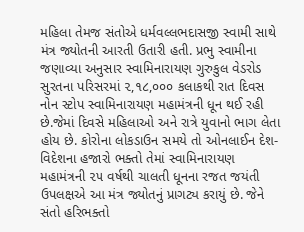મહિલા તેમજ સંતોએ ધર્મવલ્લભદાસજી સ્વામી સાથે મંત્ર જ્યોતની આરતી ઉતારી હતી. પ્રભુ સ્વામીના જણાવ્યા અનુસાર સ્વામિનારાયણ ગુરુકુલ વેડરોડ સુરતના પરિસરમાં ૨,૧૮,૦૦૦ કલાકથી રાત દિવસ નોન સ્ટોપ સ્વામિનારાયણ મહામંત્રની ધૂન થઈ રહી છે.જેમાં દિવસે મહિલાઓ અને રાત્રે યુવાનો ભાગ લેતા હોય છે. કોરોના લોકડાઉન સમયે તો ઓનલાઈન દેશ-વિદેશના હજારો ભક્તો તેમાં સ્વામિનારાયણ મહામંત્રની ૨૫ વર્ષથી ચાલતી ધૂનના રજત જયંતી ઉપલક્ષએ આ મંત્ર જ્યોતનું પ્રાગટ્ય કરાયું છે. જેને સંતો હરિભક્તો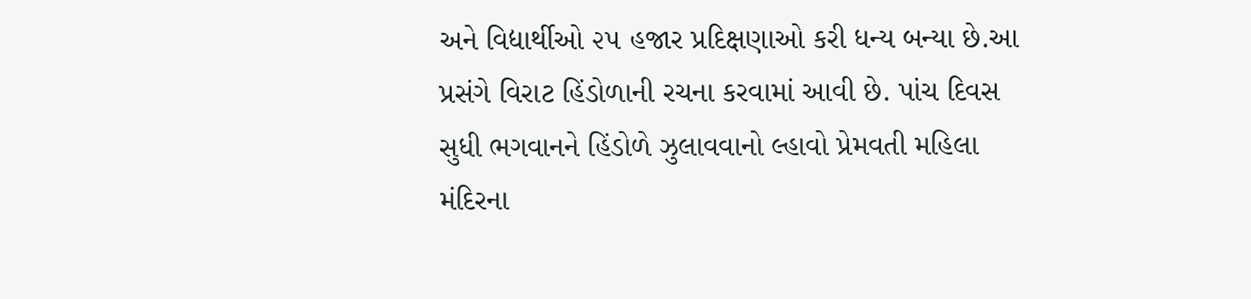અને વિદ્યાર્થીઓ ૨૫ હજાર પ્રદિક્ષણાઓ કરી ધન્ય બન્યા છે.આ પ્રસંગે વિરાટ હિંડોળાની રચના કરવામાં આવી છે. પાંચ દિવસ સુધી ભગવાનને હિંડોળે ઝુલાવવાનો લ્હાવો પ્રેમવતી મહિલા મંદિરના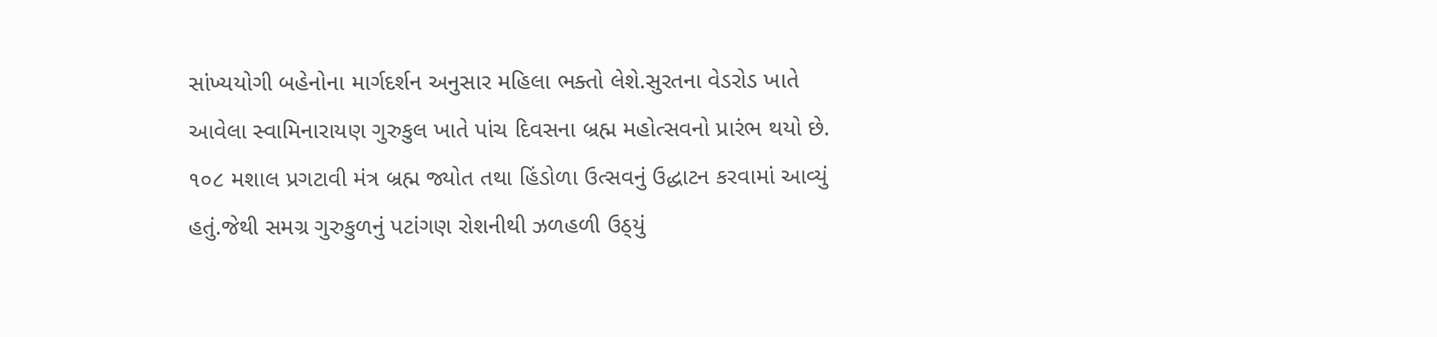સાંખ્યયોગી બહેનોના માર્ગદર્શન અનુસાર મહિલા ભક્તો લેશે.સુરતના વેડરોડ ખાતે આવેલા સ્વામિનારાયણ ગુરુકુલ ખાતે પાંચ દિવસના બ્રહ્મ મહોત્સવનો પ્રારંભ થયો છે. ૧૦૮ મશાલ પ્રગટાવી મંત્ર બ્રહ્મ જ્યોત તથા હિંડોળા ઉત્સવનું ઉદ્ધાટન કરવામાં આવ્યું હતું.જેથી સમગ્ર ગુરુકુળનું પટાંગણ રોશનીથી ઝળહળી ઉઠ્‌યું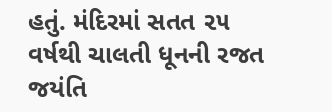હતું. મંદિરમાં સતત ૨૫ વર્ષથી ચાલતી ધૂનની રજત જયંતિ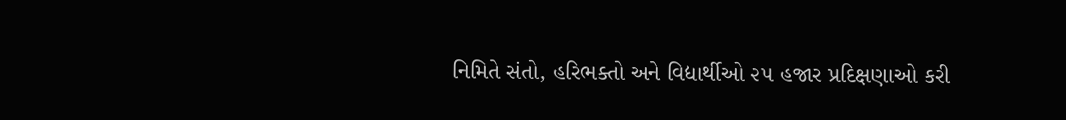નિમિતે સંતો, હરિભક્તો અને વિદ્યાર્થીઓ ૨૫ હજાર પ્રદિક્ષણાઓ કરી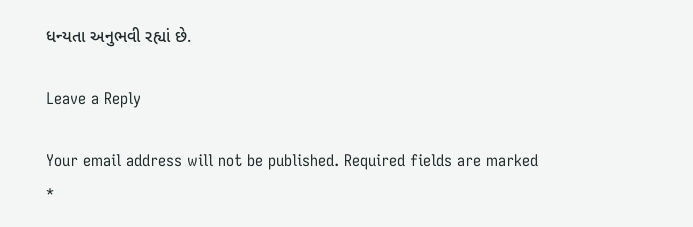ધન્યતા અનુભવી રહ્યાં છે.

Leave a Reply

Your email address will not be published. Required fields are marked *